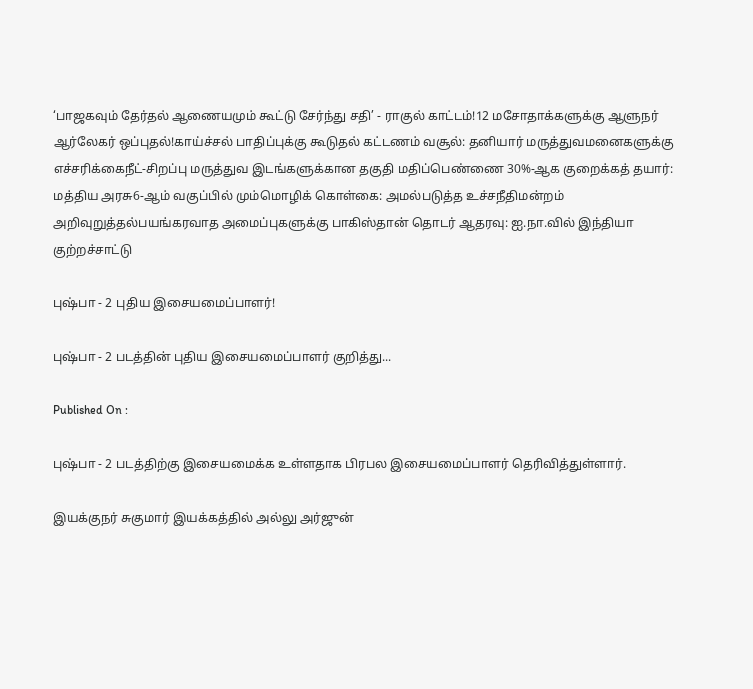‘பாஜகவும் தேர்தல் ஆணையமும் கூட்டு சேர்ந்து சதி’ - ராகுல் காட்டம்!12 மசோதாக்களுக்கு ஆளுநர் ஆர்லேகர் ஒப்புதல்!காய்ச்சல் பாதிப்புக்கு கூடுதல் கட்டணம் வசூல்: தனியார் மருத்துவமனைகளுக்கு எச்சரிக்கைநீட்-சிறப்பு மருத்துவ இடங்களுக்கான தகுதி மதிப்பெண்ணை 30%-ஆக குறைக்கத் தயார்: மத்திய அரசு6-ஆம் வகுப்பில் மும்மொழிக் கொள்கை: அமல்படுத்த உச்சநீதிமன்றம் அறிவுறுத்தல்பயங்கரவாத அமைப்புகளுக்கு பாகிஸ்தான் தொடர் ஆதரவு: ஐ.நா.வில் இந்தியா குற்றச்சாட்டு

புஷ்பா - 2 புதிய இசையமைப்பாளர்!

புஷ்பா - 2 படத்தின் புதிய இசையமைப்பாளர் குறித்து...

Published On :

புஷ்பா - 2 படத்திற்கு இசையமைக்க உள்ளதாக பிரபல இசையமைப்பாளர் தெரிவித்துள்ளார்.

இயக்குநர் சுகுமார் இயக்கத்தில் அல்லு அர்ஜுன்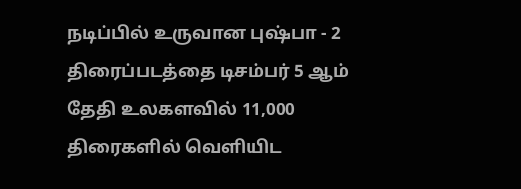நடிப்பில் உருவான புஷ்பா - 2 திரைப்படத்தை டிசம்பர் 5 ஆம் தேதி உலகளவில் 11,000 திரைகளில் வெளியிட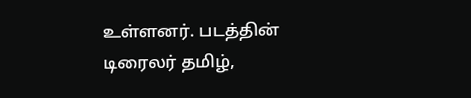உள்ளனர். படத்தின் டிரைலர் தமிழ்,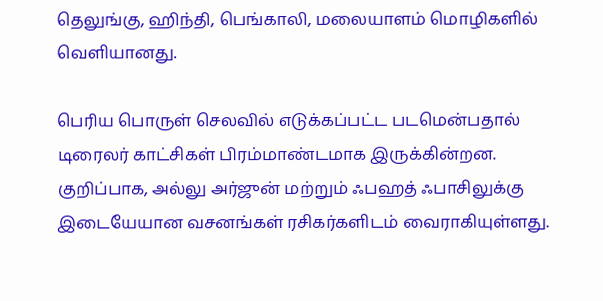தெலுங்கு, ஹிந்தி, பெங்காலி, மலையாளம் மொழிகளில் வெளியானது.

பெரிய பொருள் செலவில் எடுக்கப்பட்ட படமென்பதால் டிரைலர் காட்சிகள் பிரம்மாண்டமாக இருக்கின்றன. குறிப்பாக, அல்லு அர்ஜுன் மற்றும் ஃபஹத் ஃபாசிலுக்கு இடையேயான வசனங்கள் ரசிகர்களிடம் வைராகியுள்ளது.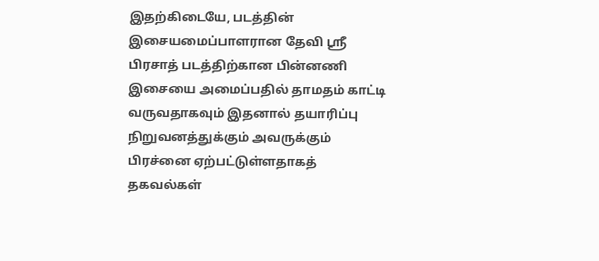இதற்கிடையே, படத்தின் இசையமைப்பாளரான தேவி ஸ்ரீ பிரசாத் படத்திற்கான பின்னணி இசையை அமைப்பதில் தாமதம் காட்டி வருவதாகவும் இதனால் தயாரிப்பு நிறுவனத்துக்கும் அவருக்கும் பிரச்னை ஏற்பட்டுள்ளதாகத் தகவல்கள்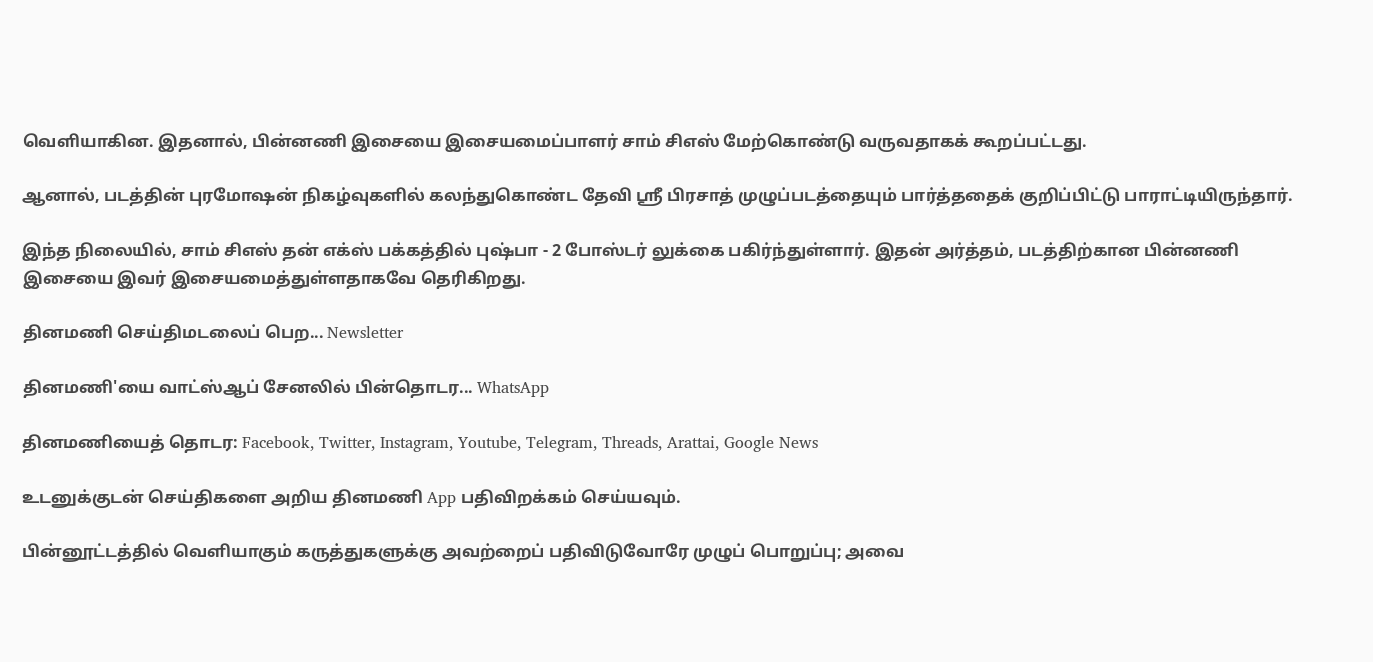வெளியாகின. இதனால், பின்னணி இசையை இசையமைப்பாளர் சாம் சிஎஸ் மேற்கொண்டு வருவதாகக் கூறப்பட்டது.

ஆனால், படத்தின் புரமோஷன் நிகழ்வுகளில் கலந்துகொண்ட தேவி ஸ்ரீ பிரசாத் முழுப்படத்தையும் பார்த்ததைக் குறிப்பிட்டு பாராட்டியிருந்தார்.

இந்த நிலையில், சாம் சிஎஸ் தன் எக்ஸ் பக்கத்தில் புஷ்பா - 2 போஸ்டர் லுக்கை பகிர்ந்துள்ளார். இதன் அர்த்தம், படத்திற்கான பின்னணி இசையை இவர் இசையமைத்துள்ளதாகவே தெரிகிறது.

தினமணி செய்திமடலைப் பெற... Newsletter

தினமணி'யை வாட்ஸ்ஆப் சேனலில் பின்தொடர... WhatsApp

தினமணியைத் தொடர: Facebook, Twitter, Instagram, Youtube, Telegram, Threads, Arattai, Google News

உடனுக்குடன் செய்திகளை அறிய தினமணி App பதிவிறக்கம் செய்யவும்.

பின்னூட்டத்தில் வெளியாகும் கருத்துகளுக்கு அவற்றைப் பதிவிடுவோரே முழுப் பொறுப்பு; அவை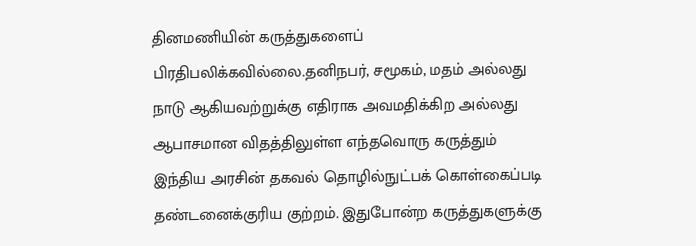தினமணியின் கருத்துகளைப் பிரதிபலிக்கவில்லை.தனிநபர், சமூகம், மதம் அல்லது நாடு ஆகியவற்றுக்கு எதிராக அவமதிக்கிற அல்லது ஆபாசமான விதத்திலுள்ள எந்தவொரு கருத்தும் இந்திய அரசின் தகவல் தொழில்நுட்பக் கொள்கைப்படி தண்டனைக்குரிய குற்றம். இதுபோன்ற கருத்துகளுக்கு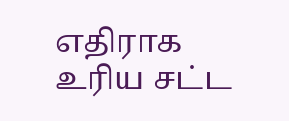எதிராக உரிய சட்ட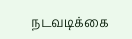நடவடிக்கை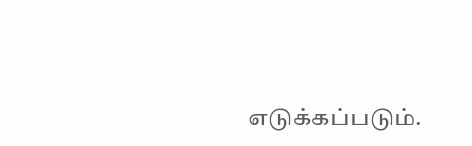எடுக்கப்படும்.